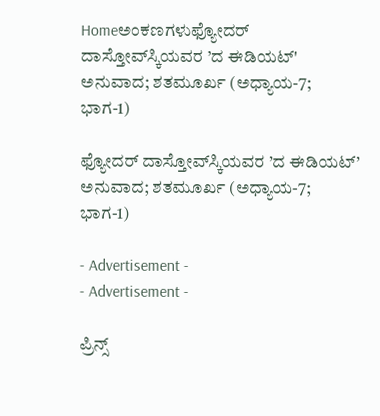Homeಅಂಕಣಗಳುಫ್ಯೋದರ್ ದಾಸ್ತೋವ್‌ಸ್ಕಿಯವರ ’ದ ಈಡಿಯಟ್' ಅನುವಾದ; ಶತಮೂರ್ಖ (ಅಧ್ಯಾಯ-7; ಭಾಗ-1)

ಫ್ಯೋದರ್ ದಾಸ್ತೋವ್‌ಸ್ಕಿಯವರ ’ದ ಈಡಿಯಟ್’ ಅನುವಾದ; ಶತಮೂರ್ಖ (ಅಧ್ಯಾಯ-7; ಭಾಗ-1)

- Advertisement -
- Advertisement -

ಪ್ರಿನ್ಸ್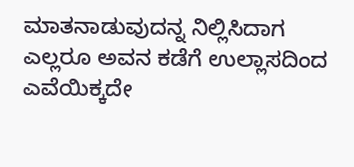ಮಾತನಾಡುವುದನ್ನ ನಿಲ್ಲಿಸಿದಾಗ ಎಲ್ಲರೂ ಅವನ ಕಡೆಗೆ ಉಲ್ಲಾಸದಿಂದ ಎವೆಯಿಕ್ಕದೇ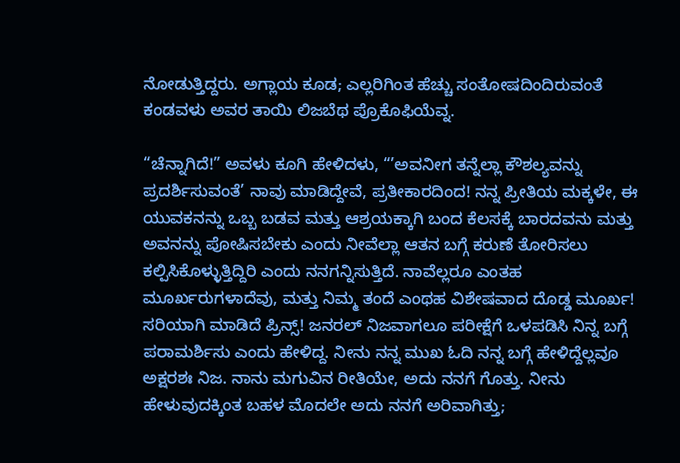ನೋಡುತ್ತಿದ್ದರು. ಅಗ್ಲಾಯ ಕೂಡ; ಎಲ್ಲರಿಗಿಂತ ಹೆಚ್ಚು ಸಂತೋಷದಿಂದಿರುವಂತೆ ಕಂಡವಳು ಅವರ ತಾಯಿ ಲಿಜಬೆಥ ಪ್ರೊಕೊಫಿಯೆವ್ನ.

“ಚೆನ್ನಾಗಿದೆ!” ಅವಳು ಕೂಗಿ ಹೇಳಿದಳು, “’ಅವನೀಗ ತನ್ನೆಲ್ಲಾ ಕೌಶಲ್ಯವನ್ನು ಪ್ರದರ್ಶಿಸುವಂತೆ’ ನಾವು ಮಾಡಿದ್ದೇವೆ, ಪ್ರತೀಕಾರದಿಂದ! ನನ್ನ ಪ್ರೀತಿಯ ಮಕ್ಕಳೇ, ಈ ಯುವಕನನ್ನು ಒಬ್ಬ ಬಡವ ಮತ್ತು ಆಶ್ರಯಕ್ಕಾಗಿ ಬಂದ ಕೆಲಸಕ್ಕೆ ಬಾರದವನು ಮತ್ತು ಅವನನ್ನು ಪೋಷಿಸಬೇಕು ಎಂದು ನೀವೆಲ್ಲಾ ಆತನ ಬಗ್ಗೆ ಕರುಣೆ ತೋರಿಸಲು ಕಲ್ಪಿಸಿಕೊಳ್ಳುತ್ತಿದ್ದಿರಿ ಎಂದು ನನಗನ್ನಿಸುತ್ತಿದೆ. ನಾವೆಲ್ಲರೂ ಎಂತಹ ಮೂರ್ಖರುಗಳಾದೆವು, ಮತ್ತು ನಿಮ್ಮ ತಂದೆ ಎಂಥಹ ವಿಶೇಷವಾದ ದೊಡ್ಡ ಮೂರ್ಖ! ಸರಿಯಾಗಿ ಮಾಡಿದೆ ಪ್ರಿನ್ಸ್! ಜನರಲ್ ನಿಜವಾಗಲೂ ಪರೀಕ್ಷೆಗೆ ಒಳಪಡಿಸಿ ನಿನ್ನ ಬಗ್ಗೆ ಪರಾಮರ್ಶಿಸು ಎಂದು ಹೇಳಿದ್ದ. ನೀನು ನನ್ನ ಮುಖ ಓದಿ ನನ್ನ ಬಗ್ಗೆ ಹೇಳಿದ್ದೆಲ್ಲವೂ ಅಕ್ಷರಶಃ ನಿಜ. ನಾನು ಮಗುವಿನ ರೀತಿಯೇ, ಅದು ನನಗೆ ಗೊತ್ತು. ನೀನು ಹೇಳುವುದಕ್ಕಿಂತ ಬಹಳ ಮೊದಲೇ ಅದು ನನಗೆ ಅರಿವಾಗಿತ್ತು;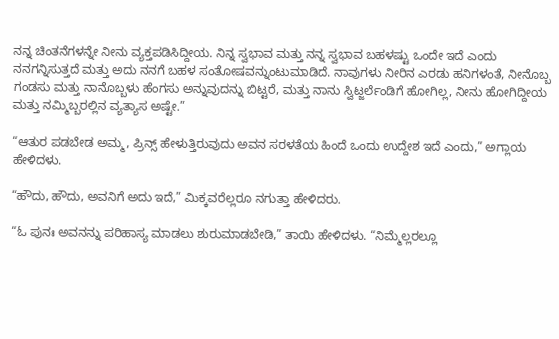ನನ್ನ ಚಿಂತನೆಗಳನ್ನೇ ನೀನು ವ್ಯಕ್ತಪಡಿಸಿದ್ದೀಯ. ನಿನ್ನ ಸ್ವಭಾವ ಮತ್ತು ನನ್ನ ಸ್ವಭಾವ ಬಹಳಷ್ಟು ಒಂದೇ ಇದೆ ಎಂದು ನನಗನ್ನಿಸುತ್ತದೆ ಮತ್ತು ಅದು ನನಗೆ ಬಹಳ ಸಂತೋಷವನ್ನುಂಟುಮಾಡಿದೆ. ನಾವುಗಳು ನೀರಿನ ಎರಡು ಹನಿಗಳಂತೆ, ನೀನೊಬ್ಬ ಗಂಡಸು ಮತ್ತು ನಾನೊಬ್ಬಳು ಹೆಂಗಸು ಅನ್ನುವುದನ್ನು ಬಿಟ್ಟರೆ, ಮತ್ತು ನಾನು ಸ್ವಿಟ್ಜರ್ಲೆಂಡಿಗೆ ಹೋಗಿಲ್ಲ, ನೀನು ಹೋಗಿದ್ದೀಯ ಮತ್ತು ನಮ್ಮಿಬ್ಬರಲ್ಲಿನ ವ್ಯತ್ಯಾಸ ಅಷ್ಟೇ.”

“ಆತುರ ಪಡಬೇಡ ಅಮ್ಮ, ಪ್ರಿನ್ಸ್ ಹೇಳುತ್ತಿರುವುದು ಅವನ ಸರಳತೆಯ ಹಿಂದೆ ಒಂದು ಉದ್ದೇಶ ಇದೆ ಎಂದು,” ಅಗ್ಲಾಯ ಹೇಳಿದಳು.

“ಹೌದು, ಹೌದು, ಅವನಿಗೆ ಅದು ಇದೆ,” ಮಿಕ್ಕವರೆಲ್ಲರೂ ನಗುತ್ತಾ ಹೇಳಿದರು.

“ಓ ಪುನಃ ಅವನನ್ನು ಪರಿಹಾಸ್ಯ ಮಾಡಲು ಶುರುಮಾಡಬೇಡಿ,” ತಾಯಿ ಹೇಳಿದಳು. “ನಿಮ್ಮೆಲ್ಲರಲ್ಲೂ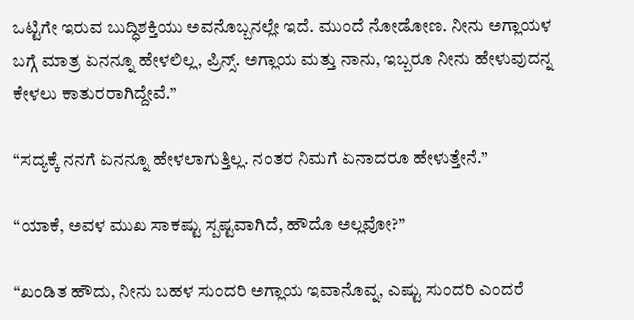ಒಟ್ಟಿಗೇ ಇರುವ ಬುದ್ಧಿಶಕ್ತಿಯು ಅವನೊಬ್ಬನಲ್ಲೇ ಇದೆ. ಮುಂದೆ ನೋಡೋಣ. ನೀನು ಅಗ್ಲಾಯಳ ಬಗ್ಗೆ ಮಾತ್ರ ಏನನ್ನೂ ಹೇಳಲಿಲ್ಲ, ಪ್ರಿನ್ಸ್. ಅಗ್ಲಾಯ ಮತ್ತು ನಾನು, ಇಬ್ಬರೂ ನೀನು ಹೇಳುವುದನ್ನ ಕೇಳಲು ಕಾತುರರಾಗಿದ್ದೇವೆ.”

“ಸದ್ಯಕ್ಕೆ ನನಗೆ ಏನನ್ನೂ ಹೇಳಲಾಗುತ್ತಿಲ್ಲ. ನಂತರ ನಿಮಗೆ ಏನಾದರೂ ಹೇಳುತ್ತೇನೆ.”

“ಯಾಕೆ, ಅವಳ ಮುಖ ಸಾಕಷ್ಟು ಸ್ಪಷ್ಟವಾಗಿದೆ, ಹೌದೊ ಅಲ್ಲವೋ?”

“ಖಂಡಿತ ಹೌದು, ನೀನು ಬಹಳ ಸುಂದರಿ ಅಗ್ಲಾಯ ಇವಾನೊವ್ನ, ಎಷ್ಟು ಸುಂದರಿ ಎಂದರೆ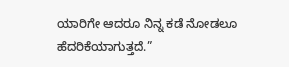ಯಾರಿಗೇ ಆದರೂ ನಿನ್ನ ಕಡೆ ನೋಡಲೂ ಹೆದರಿಕೆಯಾಗುತ್ತದೆ.”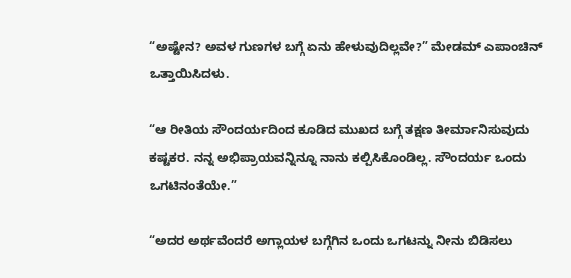“ಅಷ್ಟೇನ? ಅವಳ ಗುಣಗಳ ಬಗ್ಗೆ ಏನು ಹೇಳುವುದಿಲ್ಲವೇ?” ಮೇಡಮ್ ಎಪಾಂಚಿನ್ ಒತ್ತಾಯಿಸಿದಳು.

“ಆ ರೀತಿಯ ಸೌಂದರ್ಯದಿಂದ ಕೂಡಿದ ಮುಖದ ಬಗ್ಗೆ ತಕ್ಷಣ ತೀರ್ಮಾನಿಸುವುದು ಕಷ್ಟಕರ. ನನ್ನ ಅಭಿಪ್ರಾಯವನ್ನಿನ್ನೂ ನಾನು ಕಲ್ಪಿಸಿಕೊಂಡಿಲ್ಲ. ಸೌಂದರ್ಯ ಒಂದು ಒಗಟಿನಂತೆಯೇ.”

“ಅದರ ಅರ್ಥವೆಂದರೆ ಅಗ್ಲಾಯಳ ಬಗ್ಗೆಗಿನ ಒಂದು ಒಗಟನ್ನು ನೀನು ಬಿಡಿಸಲು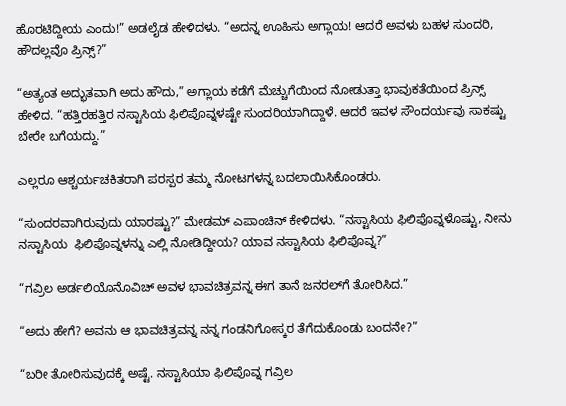ಹೊರಟಿದ್ದೀಯ ಎಂದು!” ಅಡಲೈಡ ಹೇಳಿದಳು. “ಅದನ್ನ ಊಹಿಸು ಅಗ್ಲಾಯ! ಆದರೆ ಅವಳು ಬಹಳ ಸುಂದರಿ, ಹೌದಲ್ಲವೊ ಪ್ರಿನ್ಸ್?”

“ಅತ್ಯಂತ ಅದ್ಭುತವಾಗಿ ಅದು ಹೌದು,” ಅಗ್ಲಾಯ ಕಡೆಗೆ ಮೆಚ್ಚುಗೆಯಿಂದ ನೋಡುತ್ತಾ ಭಾವುಕತೆಯಿಂದ ಪ್ರಿನ್ಸ್ ಹೇಳಿದ. “ಹತ್ತಿರಹತ್ತಿರ ನಸ್ಟಾಸಿಯ ಫಿಲಿಪೊವ್ನಳಷ್ಟೇ ಸುಂದರಿಯಾಗಿದ್ದಾಳೆ. ಆದರೆ ಇವಳ ಸೌಂದರ್ಯವು ಸಾಕಷ್ಟು ಬೇರೇ ಬಗೆಯದ್ದು.”

ಎಲ್ಲರೂ ಆಶ್ಚರ್ಯಚಕಿತರಾಗಿ ಪರಸ್ಪರ ತಮ್ಮ ನೋಟಗಳನ್ನ ಬದಲಾಯಿಸಿಕೊಂಡರು.

“ಸುಂದರವಾಗಿರುವುದು ಯಾರಷ್ಟು?” ಮೇಡಮ್ ಎಪಾಂಚಿನ್ ಕೇಳಿದಳು. “ನಸ್ಟಾಸಿಯ ಫಿಲಿಪೊವ್ನಳೊಷ್ಟು, ನೀನು ನಸ್ಟಾಸಿಯ  ಫಿಲಿಪೊವ್ನಳನ್ನು ಎಲ್ಲಿ ನೋಡಿದ್ದೀಯ? ಯಾವ ನಸ್ಟಾಸಿಯ ಫಿಲಿಪೊವ್ನ?”

“ಗವ್ರಿಲ ಅರ್ಡಲಿಯೊನೊವಿಚ್ ಅವಳ ಭಾವಚಿತ್ರವನ್ನ ಈಗ ತಾನೆ ಜನರಲ್‌ಗೆ ತೋರಿಸಿದ.”

“ಅದು ಹೇಗೆ? ಅವನು ಆ ಭಾವಚಿತ್ರವನ್ನ ನನ್ನ ಗಂಡನಿಗೋಸ್ಕರ ತೆಗೆದುಕೊಂಡು ಬಂದನೇ?”

“ಬರೀ ತೋರಿಸುವುದಕ್ಕೆ ಅಷ್ಟೆ. ನಸ್ಟಾಸಿಯಾ ಫಿಲಿಪೊವ್ನ ಗವ್ರಿಲ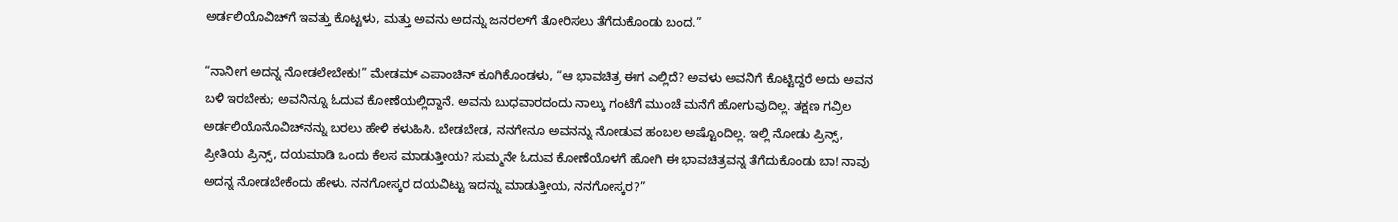ಅರ್ಡಲಿಯೊವಿಚ್‌ಗೆ ಇವತ್ತು ಕೊಟ್ಟಳು, ಮತ್ತು ಅವನು ಅದನ್ನು ಜನರಲ್‌ಗೆ ತೋರಿಸಲು ತೆಗೆದುಕೊಂಡು ಬಂದ.”

“ನಾನೀಗ ಅದನ್ನ ನೋಡಲೇಬೇಕು!” ಮೇಡಮ್ ಎಪಾಂಚಿನ್ ಕೂಗಿಕೊಂಡಳು, “ಆ ಭಾವಚಿತ್ರ ಈಗ ಎಲ್ಲಿದೆ? ಅವಳು ಅವನಿಗೆ ಕೊಟ್ಟಿದ್ದರೆ ಅದು ಅವನ ಬಳಿ ಇರಬೇಕು; ಅವನಿನ್ನೂ ಓದುವ ಕೋಣೆಯಲ್ಲಿದ್ದಾನೆ. ಅವನು ಬುಧವಾರದಂದು ನಾಲ್ಕು ಗಂಟೆಗೆ ಮುಂಚೆ ಮನೆಗೆ ಹೋಗುವುದಿಲ್ಲ. ತಕ್ಷಣ ಗವ್ರಿಲ ಅರ್ಡಲಿಯೊನೊವಿಚ್‌ನನ್ನು ಬರಲು ಹೇಳಿ ಕಳುಹಿಸಿ. ಬೇಡಬೇಡ, ನನಗೇನೂ ಅವನನ್ನು ನೋಡುವ ಹಂಬಲ ಅಷ್ಟೊಂದಿಲ್ಲ. ಇಲ್ಲಿ ನೋಡು ಪ್ರಿನ್ಸ್, ಪ್ರೀತಿಯ ಪ್ರಿನ್ಸ್, ದಯಮಾಡಿ ಒಂದು ಕೆಲಸ ಮಾಡುತ್ತೀಯ? ಸುಮ್ಮನೇ ಓದುವ ಕೋಣೆಯೊಳಗೆ ಹೋಗಿ ಈ ಭಾವಚಿತ್ರವನ್ನ ತೆಗೆದುಕೊಂಡು ಬಾ! ನಾವು ಅದನ್ನ ನೋಡಬೇಕೆಂದು ಹೇಳು. ನನಗೋಸ್ಕರ ದಯವಿಟ್ಟು ಇದನ್ನು ಮಾಡುತ್ತೀಯ, ನನಗೋಸ್ಕರ?”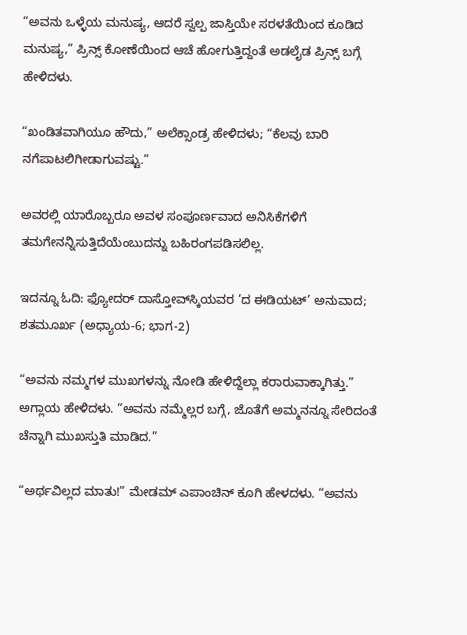“ಅವನು ಒಳ್ಳೆಯ ಮನುಷ್ಯ, ಆದರೆ ಸ್ವಲ್ಪ ಜಾಸ್ತಿಯೇ ಸರಳತೆಯಿಂದ ಕೂಡಿದ ಮನುಷ್ಯ,” ಪ್ರಿನ್ಸ್ ಕೋಣೆಯಿಂದ ಆಚೆ ಹೋಗುತ್ತಿದ್ದಂತೆ ಅಡಲೈಡ ಪ್ರಿನ್ಸ್ ಬಗ್ಗೆ ಹೇಳಿದಳು.

“ಖಂಡಿತವಾಗಿಯೂ ಹೌದು,” ಅಲೆಕ್ಸಾಂಡ್ರ ಹೇಳಿದಳು; “ಕೆಲವು ಬಾರಿ ನಗೆಪಾಟಲಿಗೀಡಾಗುವಷ್ಟು.”

ಅವರಲ್ಲಿ ಯಾರೊಬ್ಬರೂ ಅವಳ ಸಂಪೂರ್ಣವಾದ ಅನಿಸಿಕೆಗಳಿಗೆ ತಮಗೇನನ್ನಿಸುತ್ತಿದೆಯೆಂಬುದನ್ನು ಬಹಿರಂಗಪಡಿಸಲಿಲ್ಲ.

ಇದನ್ನೂ ಓದಿ: ಫ್ಯೋದರ್ ದಾಸ್ತೋವ್‌ಸ್ಕಿಯವರ ’ದ ಈಡಿಯಟ್’ ಅನುವಾದ; ಶತಮೂರ್ಖ (ಅಧ್ಯಾಯ-6; ಭಾಗ-2)

“ಅವನು ನಮ್ಮಗಳ ಮುಖಗಳನ್ನು ನೋಡಿ ಹೇಳಿದ್ದೆಲ್ಲಾ ಕರಾರುವಾಕ್ಕಾಗಿತ್ತು.” ಅಗ್ಲಾಯ ಹೇಳಿದಳು. “ಅವನು ನಮ್ಮೆಲ್ಲರ ಬಗ್ಗೆ, ಜೊತೆಗೆ ಅಮ್ಮನನ್ನೂ ಸೇರಿದಂತೆ ಚೆನ್ನಾಗಿ ಮುಖಸ್ತುತಿ ಮಾಡಿದ.”

“ಅರ್ಥವಿಲ್ಲದ ಮಾತು!” ಮೇಡಮ್ ಎಪಾಂಚಿನ್ ಕೂಗಿ ಹೇಳದಳು. “ಅವನು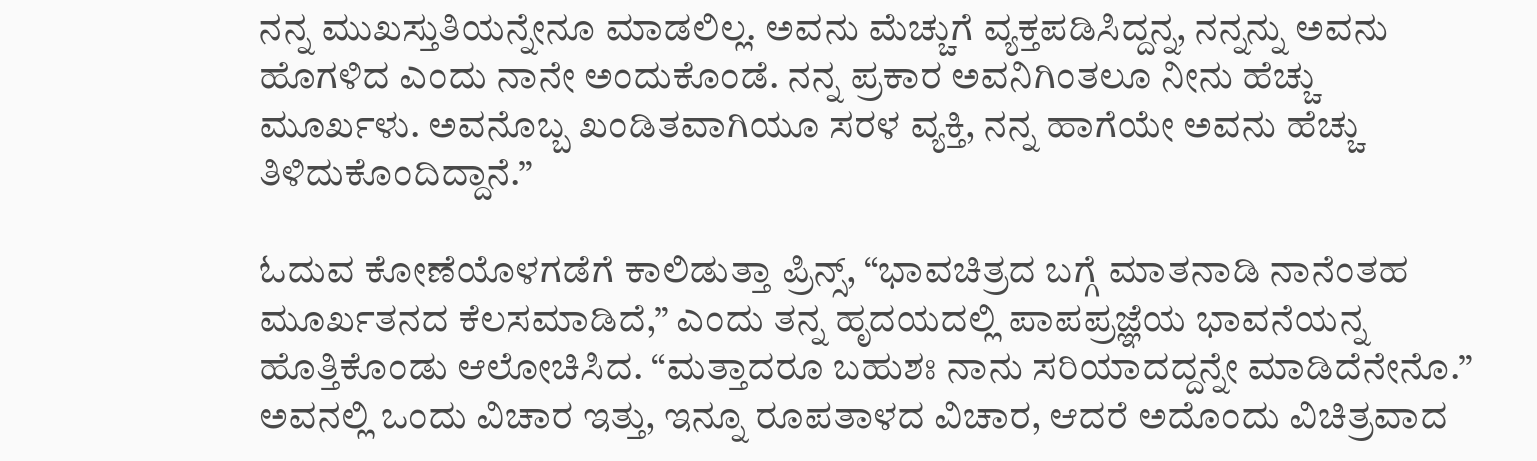ನನ್ನ ಮುಖಸ್ತುತಿಯನ್ನೇನೂ ಮಾಡಲಿಲ್ಲ. ಅವನು ಮೆಚ್ಚುಗೆ ವ್ಯಕ್ತಪಡಿಸಿದ್ದನ್ನ, ನನ್ನನ್ನು ಅವನು ಹೊಗಳಿದ ಎಂದು ನಾನೇ ಅಂದುಕೊಂಡೆ. ನನ್ನ ಪ್ರಕಾರ ಅವನಿಗಿಂತಲೂ ನೀನು ಹೆಚ್ಚು ಮೂರ್ಖಳು. ಅವನೊಬ್ಬ ಖಂಡಿತವಾಗಿಯೂ ಸರಳ ವ್ಯಕ್ತಿ, ನನ್ನ ಹಾಗೆಯೇ ಅವನು ಹೆಚ್ಚು ತಿಳಿದುಕೊಂದಿದ್ದಾನೆ.”

ಓದುವ ಕೋಣೆಯೊಳಗಡೆಗೆ ಕಾಲಿಡುತ್ತಾ ಪ್ರಿನ್ಸ್, “ಭಾವಚಿತ್ರದ ಬಗ್ಗೆ ಮಾತನಾಡಿ ನಾನೆಂತಹ ಮೂರ್ಖತನದ ಕೆಲಸಮಾಡಿದೆ,” ಎಂದು ತನ್ನ ಹೃದಯದಲ್ಲಿ ಪಾಪಪ್ರಜ್ಞೆಯ ಭಾವನೆಯನ್ನ ಹೊತ್ತಿಕೊಂಡು ಆಲೋಚಿಸಿದ. “ಮತ್ತಾದರೂ ಬಹುಶಃ ನಾನು ಸರಿಯಾದದ್ದನ್ನೇ ಮಾಡಿದೆನೇನೊ.” ಅವನಲ್ಲಿ ಒಂದು ವಿಚಾರ ಇತ್ತು, ಇನ್ನೂ ರೂಪತಾಳದ ವಿಚಾರ, ಆದರೆ ಅದೊಂದು ವಿಚಿತ್ರವಾದ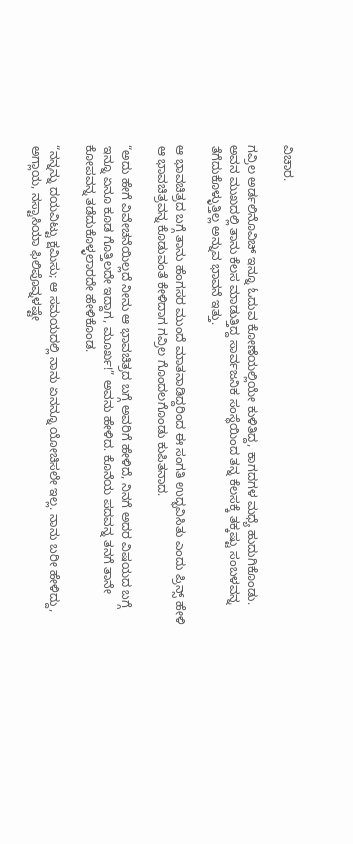ವಿಚಾರ.

ಗವ್ರಿಲ ಅರ್ಡಲಿನೊವಿಚ್ ಇನ್ನೂ ಓದುವ ಕೋಣೆಯಲ್ಲಿಯೇ ಕುಳಿತಿದ್ದ, ಕಾಗದಗಳ ಮಧ್ಯೆ ಹುದುಗಿಕೊಂಡು. ಅವನ ಮುಖದಲ್ಲಿ ತಾನು ಕೆಲಸ ಮಾಡುತ್ತಿದ್ದ ಸಾರ್ವಜನಿಕ ಸಂಸ್ಥೆಯಿಂದ ತನ್ನ ಕೆಲಸಕ್ಕೆ ತಕ್ಕಷ್ಟು ಸಂಬಳವನ್ನ ತೆಗೆದುಕೊಳ್ಳುತ್ತಿಲ್ಲ ಅನ್ನುವ ಭಾವನೆ ಇತ್ತು.

ಆ ಭಾವಚಿತ್ರದ ಬಗ್ಗೆ ತಾನು ಹೆಂಗಸರ ಮುಂದೆ ಮಾತನಾಡಿದ್ದರಿಂದ ಈ ಸಂಗತಿ ಉದ್ಭವಿಸಿತು ಎಂದು ಪ್ರಿನ್ಸ್ ಹೇಳಿ ಆ ಭಾವಚಿತ್ರವನ್ನ ಕೊಡುವಂತೆ ಕೇಳಿದಾಗ ಗವ್ರಿಲ ಗೊಂದಲಗೊಂಡು ಕುಪಿತನಾದ.

“ಅದು ಹೇಗೆ ವಿವೇಚನೆಯಿಲ್ಲದೆ ನೀನು ಆ ಭಾವಚಿತ್ರದ ಬಗ್ಗೆ ಅವರಿಗೆ ಹೇಳಿದೆ, ನಿನಗೆ ಅದರ ವಿಷಯದ ಬಗ್ಗೆ ಇನ್ನೂ ಏನೂ ಕೂಡ ಗೊತ್ತಿಲದೇ ಇದ್ದಾಗ, ಮೂರ್ಖ!” ಅವನು ಹೇಳಿದ. ಕೊನೆಯ ಪದವನ್ನ ತನಗೆ ತಾನೇ ಕೋಪವನ್ನ ತಡೆದುಕೊಳ್ಳಲಾರದೇ ಹೇಳಿಕೊಂಡ.

“ನನ್ನನ್ನು ದಯವಿಟ್ಟು ಕ್ಷಮಿಸು; ಆ ಸಮಯದಲ್ಲಿ ನಾನು ಏನನ್ನೂ ಯೋಚಿಸಲೇ ಇಲ್ಲ. ನಾನು ಬರೀ ಹೇಳಿದ್ದು, ಅಗ್ಲಾಯ, ನಸ್ಟಾಸಿಯಾ ಫಿಲಿಪೊವ್ನಳಷ್ಟೇ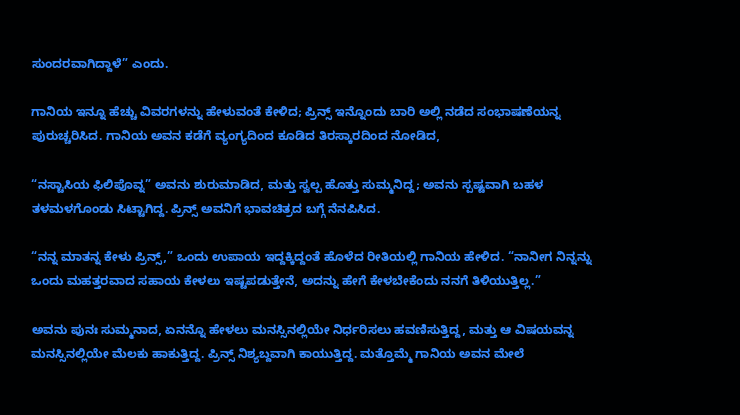ಸುಂದರವಾಗಿದ್ದಾಳೆ” ಎಂದು.

ಗಾನಿಯ ಇನ್ನೂ ಹೆಚ್ಚು ವಿವರಗಳನ್ನು ಹೇಳುವಂತೆ ಕೇಳಿದ; ಪ್ರಿನ್ಸ್ ಇನ್ನೊಂದು ಬಾರಿ ಅಲ್ಲಿ ನಡೆದ ಸಂಭಾಷಣೆಯನ್ನ ಪುರುಚ್ಚರಿಸಿದ. ಗಾನಿಯ ಅವನ ಕಡೆಗೆ ವ್ಯಂಗ್ಯದಿಂದ ಕೂಡಿದ ತಿರಸ್ಕಾರದಿಂದ ನೋಡಿದ,

“ನಸ್ಟಾಸಿಯ ಫಿಲಿಪೊವ್ನ” ಅವನು ಶುರುಮಾಡಿದ, ಮತ್ತು ಸ್ವಲ್ಪ ಹೊತ್ತು ಸುಮ್ಮನಿದ್ದ; ಅವನು ಸ್ಪಷ್ಟವಾಗಿ ಬಹಳ ತಳಮಳಗೊಂಡು ಸಿಟ್ಟಾಗಿದ್ದ. ಪ್ರಿನ್ಸ್ ಅವನಿಗೆ ಭಾವಚಿತ್ರದ ಬಗ್ಗೆ ನೆನಪಿಸಿದ.

“ನನ್ನ ಮಾತನ್ನ ಕೇಳು ಪ್ರಿನ್ಸ್,” ಒಂದು ಉಪಾಯ ಇದ್ದಕ್ಕಿದ್ದಂತೆ ಹೊಳೆದ ರೀತಿಯಲ್ಲಿ ಗಾನಿಯ ಹೇಳಿದ. “ನಾನೀಗ ನಿನ್ನನ್ನು ಒಂದು ಮಹತ್ತರವಾದ ಸಹಾಯ ಕೇಳಲು ಇಷ್ಟಪಡುತ್ತೇನೆ, ಅದನ್ನು ಹೇಗೆ ಕೇಳಬೇಕೆಂದು ನನಗೆ ತಿಳಿಯುತ್ತಿಲ್ಲ.”

ಅವನು ಪುನಃ ಸುಮ್ಮನಾದ, ಏನನ್ನೊ ಹೇಳಲು ಮನಸ್ಸಿನಲ್ಲಿಯೇ ನಿರ್ಧರಿಸಲು ಹವಣಿಸುತ್ತಿದ್ದ, ಮತ್ತು ಆ ವಿಷಯವನ್ನ ಮನಸ್ಸಿನಲ್ಲಿಯೇ ಮೆಲಕು ಹಾಕುತ್ತಿದ್ದ. ಪ್ರಿನ್ಸ್ ನಿಶ್ಯಬ್ದವಾಗಿ ಕಾಯುತ್ತಿದ್ದ. ಮತ್ತೊಮ್ಮೆ ಗಾನಿಯ ಅವನ ಮೇಲೆ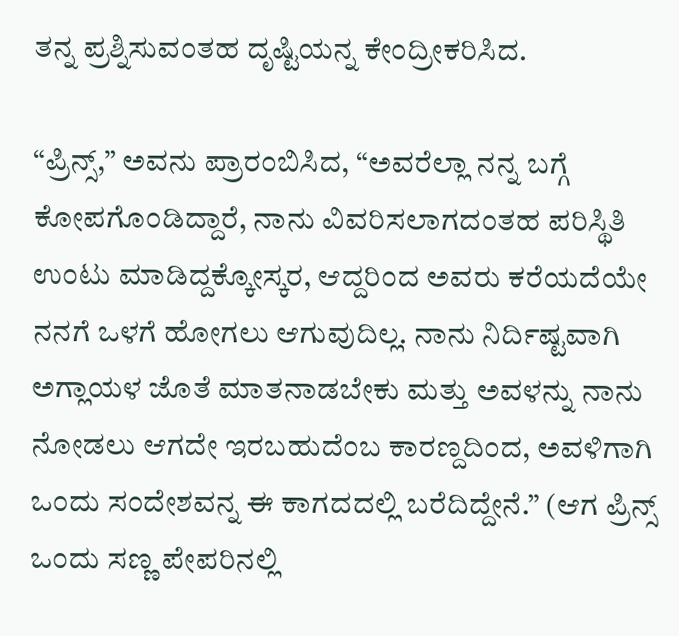ತನ್ನ ಪ್ರಶ್ನಿಸುವಂತಹ ದೃಷ್ಟಿಯನ್ನ ಕೇಂದ್ರೀಕರಿಸಿದ.

“ಪ್ರಿನ್ಸ್,” ಅವನು ಪ್ರಾರಂಬಿಸಿದ, “ಅವರೆಲ್ಲಾ ನನ್ನ ಬಗ್ಗೆ ಕೋಪಗೊಂಡಿದ್ದಾರೆ, ನಾನು ವಿವರಿಸಲಾಗದಂತಹ ಪರಿಸ್ಥಿತಿ ಉಂಟು ಮಾಡಿದ್ದಕ್ಕೋಸ್ಕರ, ಆದ್ದರಿಂದ ಅವರು ಕರೆಯದೆಯೇ ನನಗೆ ಒಳಗೆ ಹೋಗಲು ಆಗುವುದಿಲ್ಲ. ನಾನು ನಿರ್ದಿಷ್ಟವಾಗಿ ಅಗ್ಲಾಯಳ ಜೊತೆ ಮಾತನಾಡಬೇಕು ಮತ್ತು ಅವಳನ್ನು ನಾನು ನೋಡಲು ಆಗದೇ ಇರಬಹುದೆಂಬ ಕಾರಣ್ದದಿಂದ, ಅವಳಿಗಾಗಿ ಒಂದು ಸಂದೇಶವನ್ನ ಈ ಕಾಗದದಲ್ಲಿ ಬರೆದಿದ್ದೇನೆ.” (ಆಗ ಪ್ರಿನ್ಸ್ ಒಂದು ಸಣ್ಣ ಪೇಪರಿನಲ್ಲಿ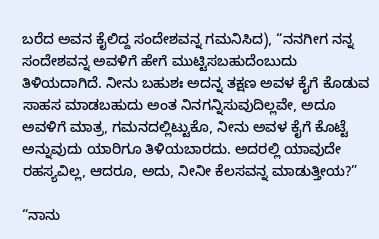ಬರೆದ ಅವನ ಕೈಲಿದ್ದ ಸಂದೇಶವನ್ನ ಗಮನಿಸಿದ), “ನನಗೀಗ ನನ್ನ ಸಂದೇಶವನ್ನ ಅವಳಿಗೆ ಹೇಗೆ ಮುಟ್ಟಿಸಬಹುದೆಂಬುದು ತಿಳಿಯದಾಗಿದೆ. ನೀನು ಬಹುಶಃ ಅದನ್ನ ತಕ್ಷಣ ಅವಳ ಕೈಗೆ ಕೊಡುವ ಸಾಹಸ ಮಾಡಬಹುದು ಅಂತ ನಿನಗನ್ನಿಸುವುದಿಲ್ಲವೇ, ಅದೂ ಅವಳಿಗೆ ಮಾತ್ರ, ಗಮನದಲ್ಲಿಟ್ಟುಕೊ, ನೀನು ಅವಳ ಕೈಗೆ ಕೊಟ್ಟೆ ಅನ್ನುವುದು ಯಾರಿಗೂ ತಿಳಿಯಬಾರದು. ಅದರಲ್ಲಿ ಯಾವುದೇ ರಹಸ್ಯವಿಲ್ಲ, ಆದರೂ, ಅದು, ನೀನೀ ಕೆಲಸವನ್ನ ಮಾಡುತ್ತೀಯ?”

“ನಾನು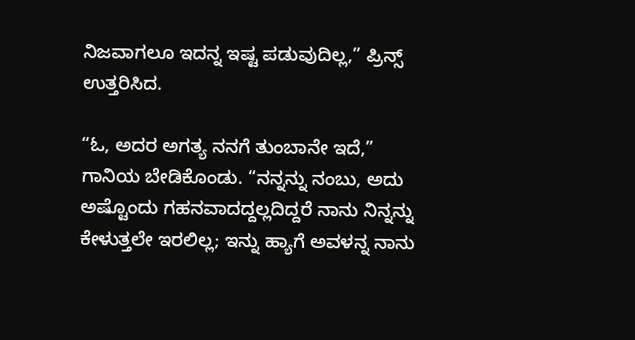ನಿಜವಾಗಲೂ ಇದನ್ನ ಇಷ್ಟ ಪಡುವುದಿಲ್ಲ,” ಪ್ರಿನ್ಸ್ ಉತ್ತರಿಸಿದ.

“ಓ, ಅದರ ಅಗತ್ಯ ನನಗೆ ತುಂಬಾನೇ ಇದೆ,” ಗಾನಿಯ ಬೇಡಿಕೊಂಡು. “ನನ್ನನ್ನು ನಂಬು, ಅದು ಅಷ್ಟೊಂದು ಗಹನವಾದದ್ದಲ್ಲದಿದ್ದರೆ ನಾನು ನಿನ್ನನ್ನು ಕೇಳುತ್ತಲೇ ಇರಲಿಲ್ಲ; ಇನ್ನು ಹ್ಯಾಗೆ ಅವಳನ್ನ ನಾನು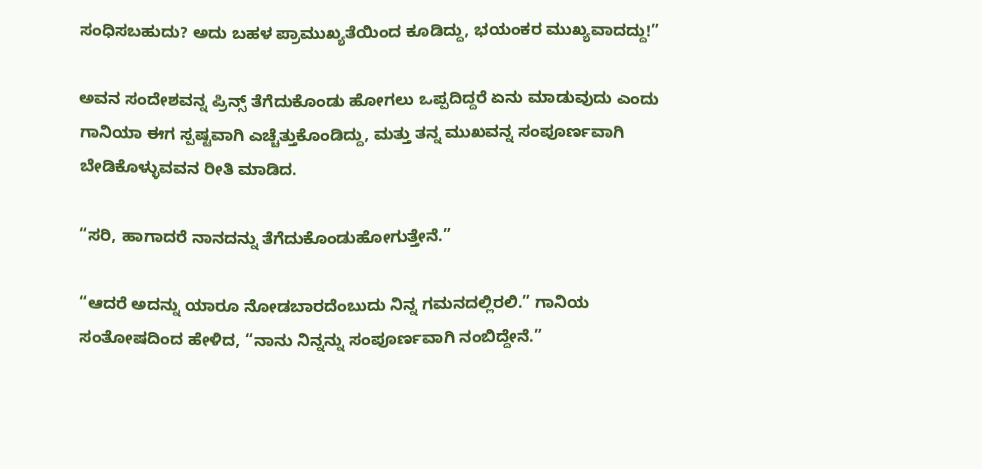ಸಂಧಿಸಬಹುದು? ಅದು ಬಹಳ ಪ್ರಾಮುಖ್ಯತೆಯಿಂದ ಕೂಡಿದ್ದು, ಭಯಂಕರ ಮುಖ್ಯವಾದದ್ದು!”

ಅವನ ಸಂದೇಶವನ್ನ ಪ್ರಿನ್ಸ್ ತೆಗೆದುಕೊಂಡು ಹೋಗಲು ಒಪ್ಪದಿದ್ದರೆ ಏನು ಮಾಡುವುದು ಎಂದು ಗಾನಿಯಾ ಈಗ ಸ್ಪಷ್ಟವಾಗಿ ಎಚ್ಚೆತ್ತುಕೊಂಡಿದ್ದು, ಮತ್ತು ತನ್ನ ಮುಖವನ್ನ ಸಂಪೂರ್ಣವಾಗಿ ಬೇಡಿಕೊಳ್ಳುವವನ ರೀತಿ ಮಾಡಿದ.

“ಸರಿ, ಹಾಗಾದರೆ ನಾನದನ್ನು ತೆಗೆದುಕೊಂಡುಹೋಗುತ್ತೇನೆ.”

“ಆದರೆ ಅದನ್ನು ಯಾರೂ ನೋಡಬಾರದೆಂಬುದು ನಿನ್ನ ಗಮನದಲ್ಲಿರಲಿ.” ಗಾನಿಯ ಸಂತೋಷದಿಂದ ಹೇಳಿದ, “ನಾನು ನಿನ್ನನ್ನು ಸಂಪೂರ್ಣವಾಗಿ ನಂಬಿದ್ದೇನೆ.”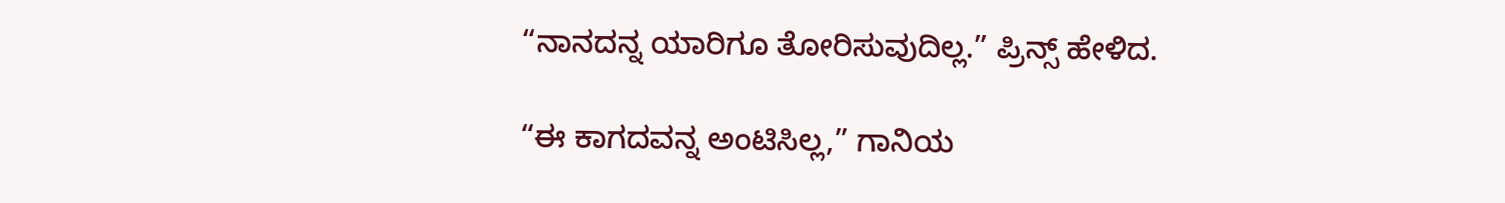“ನಾನದನ್ನ ಯಾರಿಗೂ ತೋರಿಸುವುದಿಲ್ಲ.” ಪ್ರಿನ್ಸ್ ಹೇಳಿದ.

“ಈ ಕಾಗದವನ್ನ ಅಂಟಿಸಿಲ್ಲ,” ಗಾನಿಯ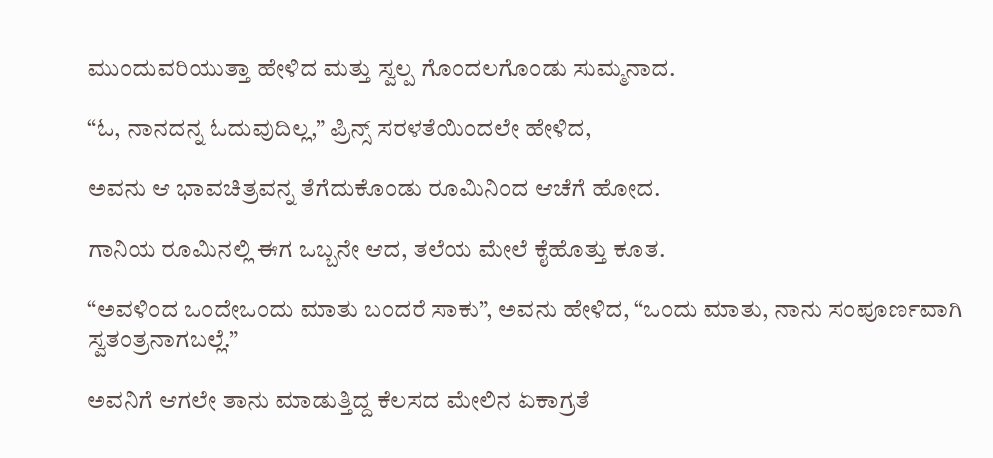ಮುಂದುವರಿಯುತ್ತಾ ಹೇಳಿದ ಮತ್ತು ಸ್ವಲ್ಪ ಗೊಂದಲಗೊಂಡು ಸುಮ್ಮನಾದ.

“ಓ, ನಾನದನ್ನ ಓದುವುದಿಲ್ಲ,” ಪ್ರಿನ್ಸ್ ಸರಳತೆಯಿಂದಲೇ ಹೇಳಿದ,

ಅವನು ಆ ಭಾವಚಿತ್ರವನ್ನ ತೆಗೆದುಕೊಂಡು ರೂಮಿನಿಂದ ಆಚೆಗೆ ಹೋದ.

ಗಾನಿಯ ರೂಮಿನಲ್ಲಿ ಈಗ ಒಬ್ಬನೇ ಆದ, ತಲೆಯ ಮೇಲೆ ಕೈಹೊತ್ತು ಕೂತ.

“ಅವಳಿಂದ ಒಂದೇಒಂದು ಮಾತು ಬಂದರೆ ಸಾಕು”, ಅವನು ಹೇಳಿದ, “ಒಂದು ಮಾತು, ನಾನು ಸಂಪೂರ್ಣವಾಗಿ ಸ್ವತಂತ್ರನಾಗಬಲ್ಲೆ.”

ಅವನಿಗೆ ಆಗಲೇ ತಾನು ಮಾಡುತ್ತಿದ್ದ ಕೆಲಸದ ಮೇಲಿನ ಏಕಾಗ್ರತೆ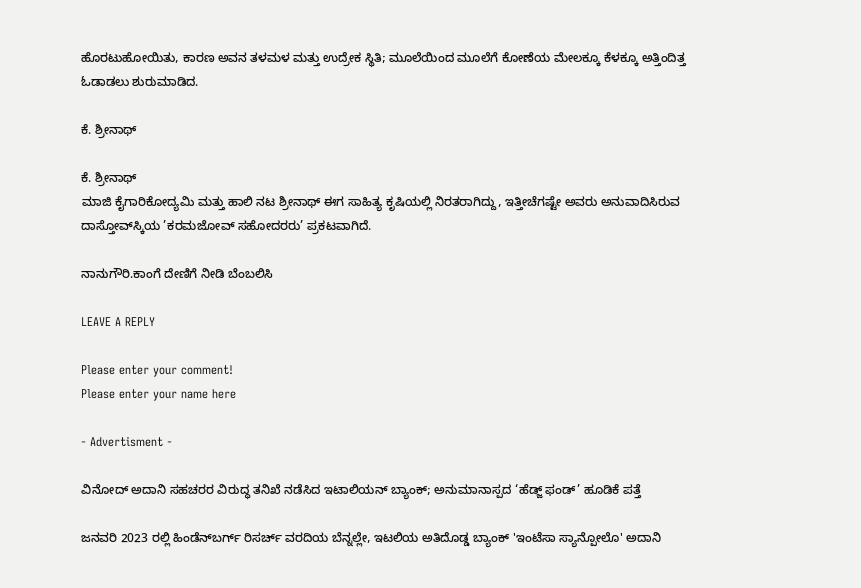ಹೊರಟುಹೋಯಿತು, ಕಾರಣ ಅವನ ತಳಮಳ ಮತ್ತು ಉದ್ರೇಕ ಸ್ಥಿತಿ; ಮೂಲೆಯಿಂದ ಮೂಲೆಗೆ ಕೋಣೆಯ ಮೇಲಕ್ಕೂ ಕೆಳಕ್ಕೂ ಅತ್ತಿಂದಿತ್ತ ಓಡಾಡಲು ಶುರುಮಾಡಿದ.

ಕೆ. ಶ್ರೀನಾಥ್

ಕೆ. ಶ್ರೀನಾಥ್
ಮಾಜಿ ಕೈಗಾರಿಕೋದ್ಯಮಿ ಮತ್ತು ಹಾಲಿ ನಟ ಶ್ರೀನಾಥ್ ಈಗ ಸಾಹಿತ್ಯ ಕೃಷಿಯಲ್ಲಿ ನಿರತರಾಗಿದ್ದು, ಇತ್ತೀಚೆಗಷ್ಟೇ ಅವರು ಅನುವಾದಿಸಿರುವ ದಾಸ್ತೋವ್‌ಸ್ಕಿಯ ’ಕರಮಜೋವ್ ಸಹೋದರರು’ ಪ್ರಕಟವಾಗಿದೆ.

ನಾನುಗೌರಿ.ಕಾಂಗೆ ದೇಣಿಗೆ ನೀಡಿ ಬೆಂಬಲಿಸಿ

LEAVE A REPLY

Please enter your comment!
Please enter your name here

- Advertisment -

ವಿನೋದ್ ಅದಾನಿ ಸಹಚರರ ವಿರುದ್ಧ ತನಿಖೆ ನಡೆಸಿದ ಇಟಾಲಿಯನ್ ಬ್ಯಾಂಕ್; ಅನುಮಾನಾಸ್ಪದ ‘ಹೆಡ್ಜ್ ಫಂಡ್’ ಹೂಡಿಕೆ ಪತ್ತೆ

ಜನವರಿ 2023 ರಲ್ಲಿ ಹಿಂಡೆನ್‌ಬರ್ಗ್‌ ರಿಸರ್ಚ್ ವರದಿಯ ಬೆನ್ನಲ್ಲೇ, ಇಟಲಿಯ ಅತಿದೊಡ್ಡ ಬ್ಯಾಂಕ್ 'ಇಂಟೆಸಾ ಸ್ಯಾನ್ಪೋಲೊ' ಅದಾನಿ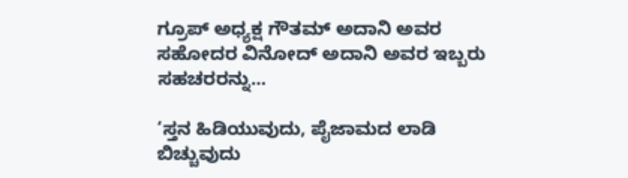ಗ್ರೂಪ್ ಅಧ್ಯಕ್ಷ ಗೌತಮ್ ಅದಾನಿ ಅವರ ಸಹೋದರ ವಿನೋದ್ ಅದಾನಿ ಅವರ ಇಬ್ಬರು ಸಹಚರರನ್ನು...

‘ಸ್ತನ ಹಿಡಿಯುವುದು, ಪೈಜಾಮದ ಲಾಡಿ ಬಿಚ್ಚುವುದು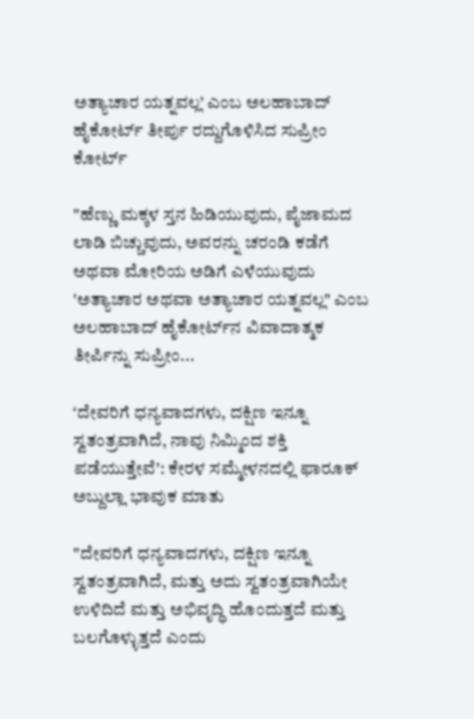ಅತ್ಯಾಚಾರ ಯತ್ನವಲ್ಲ’ ಎಂಬ ಅಲಹಾಬಾದ್ ಹೈಕೋರ್ಟ್ ತೀರ್ಪು ರದ್ದುಗೊಳಿಸಿದ ಸುಪ್ರೀಂ ಕೋರ್ಟ್

"ಹೆಣ್ಣು ಮಕ್ಕಳ ಸ್ತನ ಹಿಡಿಯುವುದು, ಪೈಜಾಮದ ಲಾಡಿ ಬಿಚ್ಚುವುದು, ಅವರನ್ನು ಚರಂಡಿ ಕಡೆಗೆ ಅಥವಾ ಮೋರಿಯ ಅಡಿಗೆ ಎಳೆಯುವುದು 'ಅತ್ಯಾಚಾರ ಅಥವಾ ಅತ್ಯಾಚಾರ ಯತ್ನವಲ್ಲ" ಎಂಬ ಅಲಹಾಬಾದ್‌ ಹೈಕೋರ್ಟ್‌ನ ವಿವಾದಾತ್ಮಕ ತೀರ್ಪಿನ್ನು ಸುಪ್ರೀಂ...

‘ದೇವರಿಗೆ ಧನ್ಯವಾದಗಳು, ದಕ್ಷಿಣ ಇನ್ನೂ ಸ್ವತಂತ್ರವಾಗಿದೆ, ನಾವು ನಿಮ್ಮಿಂದ ಶಕ್ತಿ ಪಡೆಯುತ್ತೇವೆ’: ಕೇರಳ ಸಮ್ಮೇಳನದಲ್ಲಿ ಫಾರೂಕ್ ಅಬ್ದುಲ್ಲಾ ಭಾವುಕ ಮಾತು

"ದೇವರಿಗೆ ಧನ್ಯವಾದಗಳು, ದಕ್ಷಿಣ ಇನ್ನೂ ಸ್ವತಂತ್ರವಾಗಿದೆ, ಮತ್ತು ಅದು ಸ್ವತಂತ್ರವಾಗಿಯೇ ಉಳಿದಿದೆ ಮತ್ತು ಅಭಿವೃದ್ಧಿ ಹೊಂದುತ್ತದೆ ಮತ್ತು ಬಲಗೊಳ್ಳುತ್ತದೆ ಎಂದು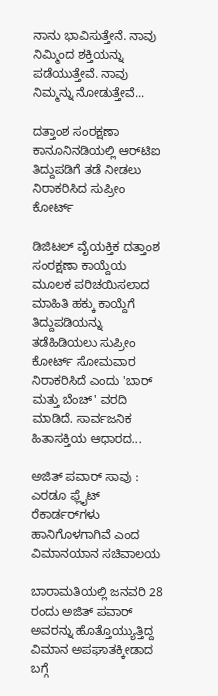ನಾನು ಭಾವಿಸುತ್ತೇನೆ. ನಾವು ನಿಮ್ಮಿಂದ ಶಕ್ತಿಯನ್ನು ಪಡೆಯುತ್ತೇವೆ. ನಾವು ನಿಮ್ಮನ್ನು ನೋಡುತ್ತೇವೆ...

ದತ್ತಾಂಶ ಸಂರಕ್ಷಣಾ ಕಾನೂನಿನಡಿಯಲ್ಲಿ ಆರ್‌ಟಿಐ ತಿದ್ದುಪಡಿಗೆ ತಡೆ ನೀಡಲು ನಿರಾಕರಿಸಿದ ಸುಪ್ರೀಂ ಕೋರ್ಟ್

ಡಿಜಿಟಲ್ ವೈಯಕ್ತಿಕ ದತ್ತಾಂಶ ಸಂರಕ್ಷಣಾ ಕಾಯ್ದೆಯ ಮೂಲಕ ಪರಿಚಯಿಸಲಾದ ಮಾಹಿತಿ ಹಕ್ಕು ಕಾಯ್ದೆಗೆ ತಿದ್ದುಪಡಿಯನ್ನು ತಡೆಹಿಡಿಯಲು ಸುಪ್ರೀಂ ಕೋರ್ಟ್ ಸೋಮವಾರ ನಿರಾಕರಿಸಿದೆ ಎಂದು 'ಬಾರ್ ಮತ್ತು ಬೆಂಚ್' ವರದಿ ಮಾಡಿದೆ. ಸಾರ್ವಜನಿಕ ಹಿತಾಸಕ್ತಿಯ ಆಧಾರದ...

ಅಜಿತ್ ಪವಾರ್ ಸಾವು : ಎರಡೂ ಫ್ಲೈಟ್ ರೆಕಾರ್ಡರ್‌ಗಳು ಹಾನಿಗೊಳಗಾಗಿವೆ ಎಂದ ವಿಮಾನಯಾನ ಸಚಿವಾಲಯ

ಬಾರಾಮತಿಯಲ್ಲಿ ಜನವರಿ 28 ರಂದು ಅಜಿತ್ ಪವಾರ್ ಅವರನ್ನು ಹೊತ್ತೊಯ್ಯುತ್ತಿದ್ದ ವಿಮಾನ ಅಪಘಾತಕ್ಕೀಡಾದ ಬಗ್ಗೆ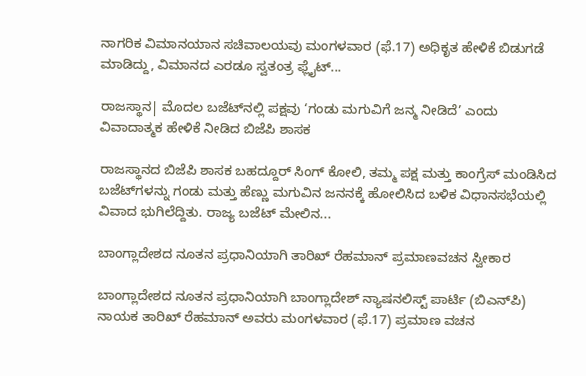ನಾಗರಿಕ ವಿಮಾನಯಾನ ಸಚಿವಾಲಯವು ಮಂಗಳವಾರ (ಫೆ.17) ಅಧಿಕೃತ ಹೇಳಿಕೆ ಬಿಡುಗಡೆ ಮಾಡಿದ್ದು, ವಿಮಾನದ ಎರಡೂ ಸ್ವತಂತ್ರ ಫ್ಲೈಟ್...

ರಾಜಸ್ಥಾನ| ಮೊದಲ ಬಜೆಟ್‌ನಲ್ಲಿ ಪಕ್ಷವು ‘ಗಂಡು ಮಗುವಿಗೆ ಜನ್ಮ ನೀಡಿದೆ’ ಎಂದು ವಿವಾದಾತ್ಮಕ ಹೇಳಿಕೆ ನೀಡಿದ ಬಿಜೆಪಿ ಶಾಸಕ

ರಾಜಸ್ಥಾನದ ಬಿಜೆಪಿ ಶಾಸಕ ಬಹದ್ದೂರ್ ಸಿಂಗ್ ಕೋಲಿ, ತಮ್ಮ ಪಕ್ಷ ಮತ್ತು ಕಾಂಗ್ರೆಸ್ ಮಂಡಿಸಿದ ಬಜೆಟ್‌ಗಳನ್ನು ಗಂಡು ಮತ್ತು ಹೆಣ್ಣು ಮಗುವಿನ ಜನನಕ್ಕೆ ಹೋಲಿಸಿದ ಬಳಿಕ ವಿಧಾನಸಭೆಯಲ್ಲಿ ವಿವಾದ ಭುಗಿಲೆದ್ದಿತು. ರಾಜ್ಯ ಬಜೆಟ್ ಮೇಲಿನ...

ಬಾಂಗ್ಲಾದೇಶದ ನೂತನ ಪ್ರಧಾನಿಯಾಗಿ ತಾರಿಖ್ ರೆಹಮಾನ್ ಪ್ರಮಾಣವಚನ ಸ್ವೀಕಾರ

ಬಾಂಗ್ಲಾದೇಶದ ನೂತನ ಪ್ರಧಾನಿಯಾಗಿ ಬಾಂಗ್ಲಾದೇಶ್ ನ್ಯಾಷನಲಿಸ್ಟ್ ಪಾರ್ಟಿ (ಬಿಎನ್‌ಪಿ) ನಾಯಕ ತಾರಿಖ್ ರೆಹಮಾನ್ ಅವರು ಮಂಗಳವಾರ (ಫೆ.17) ಪ್ರಮಾಣ ವಚನ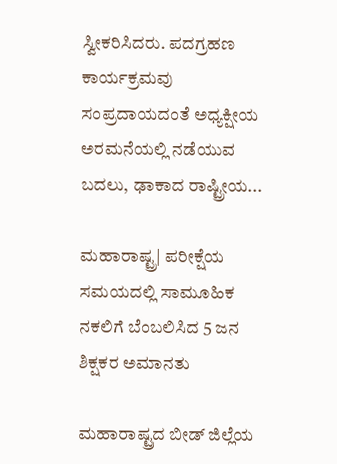ಸ್ವೀಕರಿಸಿದರು. ಪದಗ್ರಹಣ ಕಾರ್ಯಕ್ರಮವು ಸಂಪ್ರದಾಯದಂತೆ ಅಧ್ಯಕ್ಷೀಯ ಅರಮನೆಯಲ್ಲಿ ನಡೆಯುವ ಬದಲು, ಢಾಕಾದ ರಾಷ್ಟ್ರೀಯ...

ಮಹಾರಾಷ್ಟ್ರ| ಪರೀಕ್ಷೆಯ ಸಮಯದಲ್ಲಿ ಸಾಮೂಹಿಕ ನಕಲಿಗೆ ಬೆಂಬಲಿಸಿದ 5 ಜನ ಶಿಕ್ಷಕರ ಅಮಾನತು

ಮಹಾರಾಷ್ಟ್ರದ ಬೀಡ್ ಜಿಲ್ಲೆಯ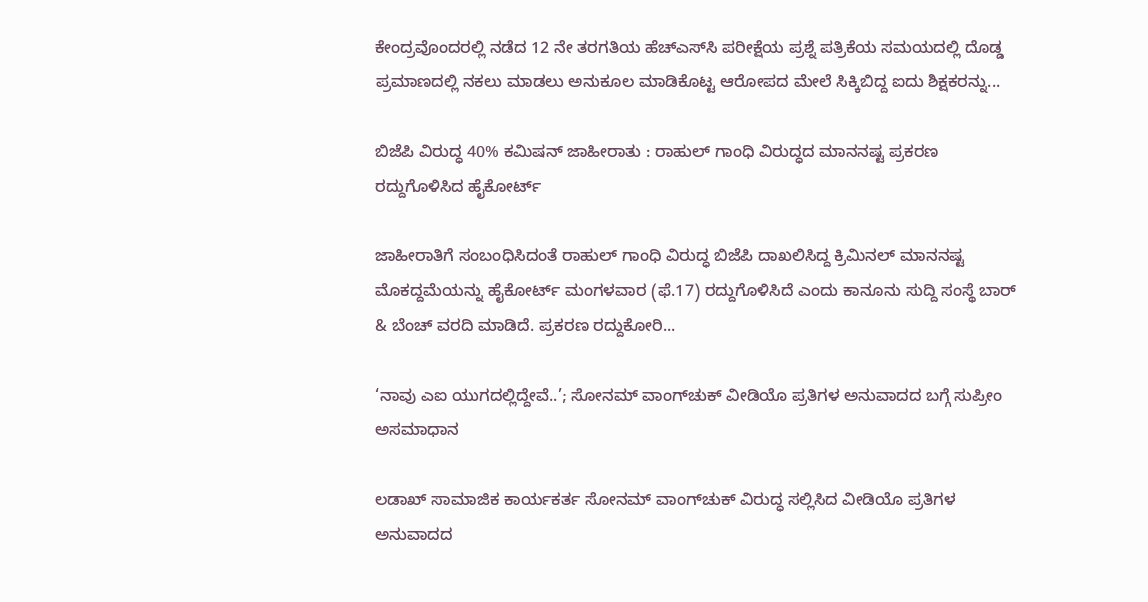ಕೇಂದ್ರವೊಂದರಲ್ಲಿ ನಡೆದ 12 ನೇ ತರಗತಿಯ ಹೆಚ್‌ಎಸ್‌ಸಿ ಪರೀಕ್ಷೆಯ ಪ್ರಶ್ನೆ ಪತ್ರಿಕೆಯ ಸಮಯದಲ್ಲಿ ದೊಡ್ಡ ಪ್ರಮಾಣದಲ್ಲಿ ನಕಲು ಮಾಡಲು ಅನುಕೂಲ ಮಾಡಿಕೊಟ್ಟ ಆರೋಪದ ಮೇಲೆ ಸಿಕ್ಕಿಬಿದ್ದ ಐದು ಶಿಕ್ಷಕರನ್ನು...

ಬಿಜೆಪಿ ವಿರುದ್ಧ 40% ಕಮಿಷನ್ ಜಾಹೀರಾತು : ರಾಹುಲ್ ಗಾಂಧಿ ವಿರುದ್ಧದ ಮಾನನಷ್ಟ ಪ್ರಕರಣ ರದ್ದುಗೊಳಿಸಿದ ಹೈಕೋರ್ಟ್‌

ಜಾಹೀರಾತಿಗೆ ಸಂಬಂಧಿಸಿದಂತೆ ರಾಹುಲ್ ಗಾಂಧಿ ವಿರುದ್ಧ ಬಿಜೆಪಿ ದಾಖಲಿಸಿದ್ದ ಕ್ರಿಮಿನಲ್ ಮಾನನಷ್ಟ ಮೊಕದ್ದಮೆಯನ್ನು ಹೈಕೋರ್ಟ್ ಮಂಗಳವಾರ (ಫೆ.17) ರದ್ದುಗೊಳಿಸಿದೆ ಎಂದು ಕಾನೂನು ಸುದ್ದಿ ಸಂಸ್ಥೆ ಬಾರ್ & ಬೆಂಚ್ ವರದಿ ಮಾಡಿದೆ. ಪ್ರಕರಣ ರದ್ದುಕೋರಿ...

‘ನಾವು ಎಐ ಯುಗದಲ್ಲಿದ್ದೇವೆ..’; ಸೋನಮ್ ವಾಂಗ್‌ಚುಕ್ ವೀಡಿಯೊ ಪ್ರತಿಗಳ ಅನುವಾದದ ಬಗ್ಗೆ ಸುಪ್ರೀಂ ಅಸಮಾಧಾನ

ಲಡಾಖ್ ಸಾಮಾಜಿಕ ಕಾರ್ಯಕರ್ತ ಸೋನಮ್ ವಾಂಗ್‌ಚುಕ್ ವಿರುದ್ಧ ಸಲ್ಲಿಸಿದ ವೀಡಿಯೊ ಪ್ರತಿಗಳ ಅನುವಾದದ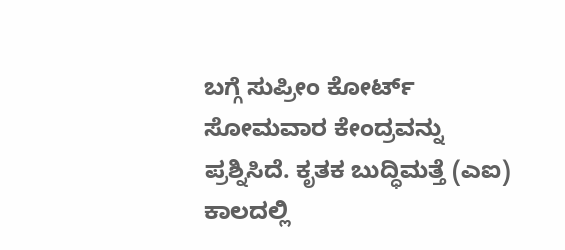ಬಗ್ಗೆ ಸುಪ್ರೀಂ ಕೋರ್ಟ್ ಸೋಮವಾರ ಕೇಂದ್ರವನ್ನು ಪ್ರಶ್ನಿಸಿದೆ. ಕೃತಕ ಬುದ್ಧಿಮತ್ತೆ (ಎಐ) ಕಾಲದಲ್ಲಿ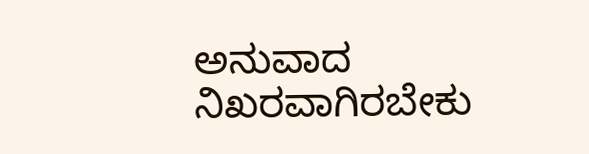ಅನುವಾದ ನಿಖರವಾಗಿರಬೇಕು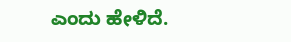ಎಂದು ಹೇಳಿದೆ.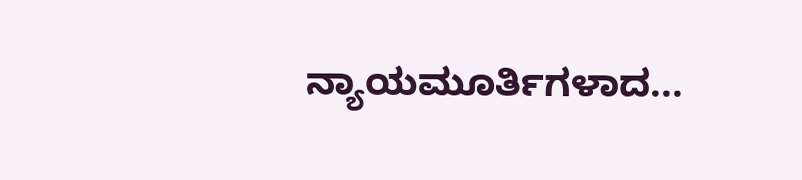ನ್ಯಾಯಮೂರ್ತಿಗಳಾದ...